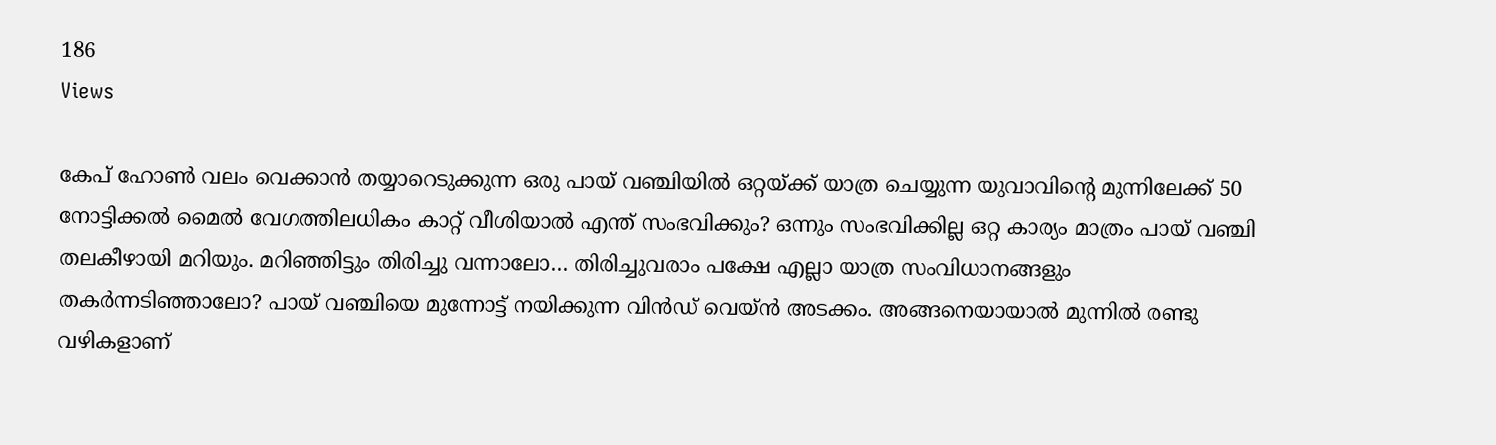186
Views

കേപ് ഹോൺ വലം വെക്കാൻ തയ്യാറെടുക്കുന്ന ഒരു പായ് വഞ്ചിയിൽ ഒറ്റയ്ക്ക് യാത്ര ചെയ്യുന്ന യുവാവിന്റെ മുന്നിലേക്ക് 50 നോട്ടിക്കൽ മൈൽ വേഗത്തിലധികം കാറ്റ് വീശിയാൽ എന്ത് സംഭവിക്കും? ഒന്നും സംഭവിക്കില്ല ഒറ്റ കാര്യം മാത്രം പായ് വഞ്ചി തലകീഴായി മറിയും. മറിഞ്ഞിട്ടും തിരിച്ചു വന്നാലോ… തിരിച്ചുവരാം പക്ഷേ എല്ലാ യാത്ര സംവിധാനങ്ങളും തകർന്നടിഞ്ഞാലോ? പായ് വഞ്ചിയെ മുന്നോട്ട് നയിക്കുന്ന വിൻഡ് വെയ്ൻ അടക്കം. അങ്ങനെയായാൽ മുന്നിൽ രണ്ടു വഴികളാണ്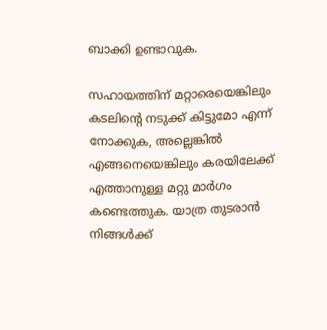ബാക്കി ഉണ്ടാവുക.

സഹായത്തിന് മറ്റാരെയെങ്കിലും കടലിന്റെ നടുക്ക് കിട്ടുമോ എന്ന് നോക്കുക, അല്ലെങ്കിൽ എങ്ങനെയെങ്കിലും കരയിലേക്ക് എത്താനുള്ള മറ്റു മാർഗം കണ്ടെത്തുക. യാത്ര തുടരാൻ നിങ്ങൾക്ക്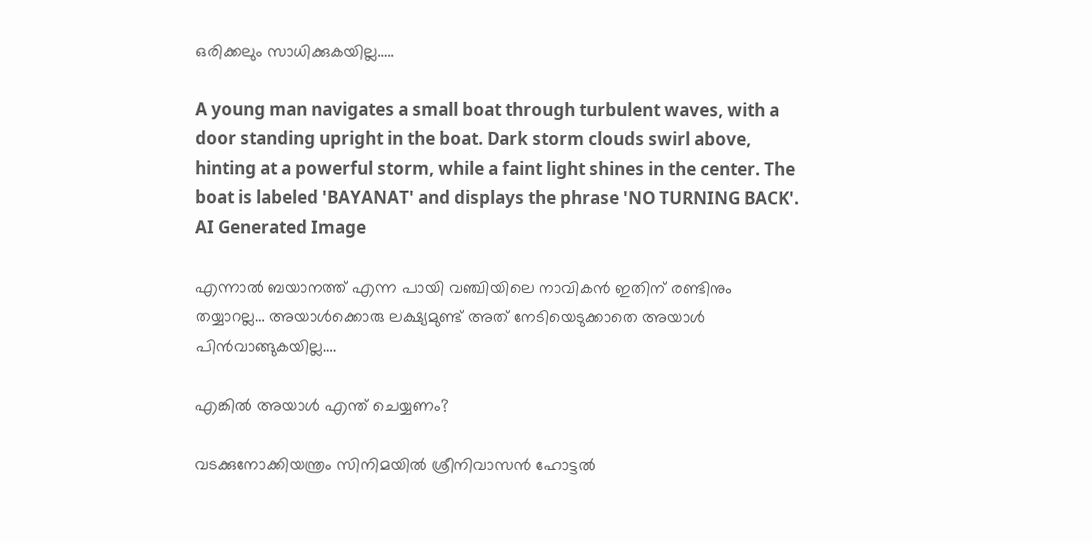ഒരിക്കലും സാധിക്കുകയില്ല…..

A young man navigates a small boat through turbulent waves, with a door standing upright in the boat. Dark storm clouds swirl above, hinting at a powerful storm, while a faint light shines in the center. The boat is labeled 'BAYANAT' and displays the phrase 'NO TURNING BACK'.
AI Generated Image

എന്നാൽ ബയാനത്ത് എന്ന പായി വഞ്ചിയിലെ നാവികൻ ഇതിന് രണ്ടിനും തയ്യാറല്ല… അയാൾക്കൊരു ലക്ഷ്യമുണ്ട് അത് നേടിയെടുക്കാതെ അയാൾ പിൻവാങ്ങുകയില്ല….

എങ്കിൽ അയാൾ എന്ത് ചെയ്യണം?

വടക്കുനോക്കിയന്ത്രം സിനിമയിൽ ശ്രീനിവാസൻ ഹോട്ടൽ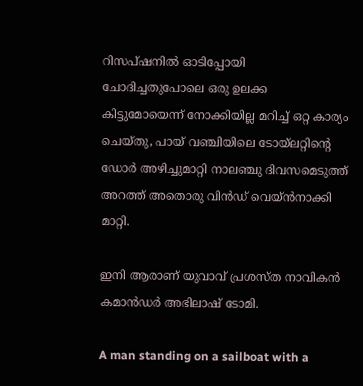റിസപ്ഷനിൽ ഓടിപ്പോയി ചോദിച്ചതുപോലെ ഒരു ഉലക്ക കിട്ടുമോയെന്ന് നോക്കിയില്ല മറിച്ച് ഒറ്റ കാര്യം ചെയ്തു, പായ് വഞ്ചിയിലെ ടോയ്‌ലറ്റിന്റെ ഡോർ അഴിച്ചുമാറ്റി നാലഞ്ചു ദിവസമെടുത്ത് അറത്ത് അതൊരു വിൻഡ് വെയ്ൻനാക്കി മാറ്റി.

ഇനി ആരാണ് യുവാവ് പ്രശസ്ത നാവികൻ കമാൻഡർ അഭിലാഷ് ടോമി.

A man standing on a sailboat with a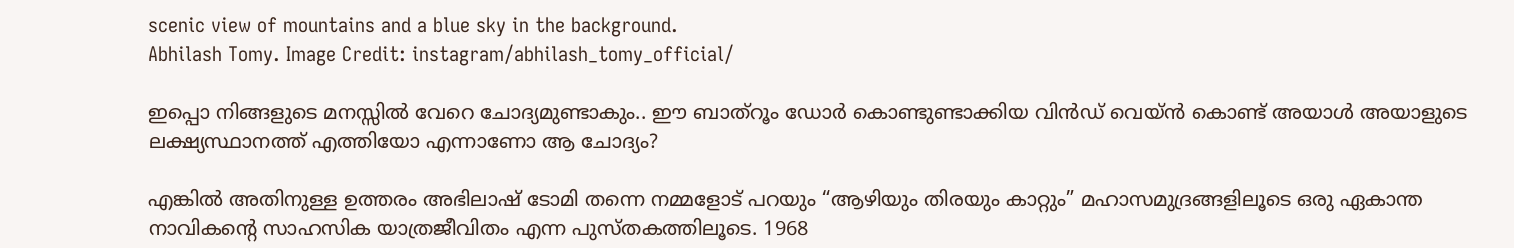scenic view of mountains and a blue sky in the background.
Abhilash Tomy. Image Credit: instagram/abhilash_tomy_official/

ഇപ്പൊ നിങ്ങളുടെ മനസ്സിൽ വേറെ ചോദ്യമുണ്ടാകും.. ഈ ബാത്റൂം ഡോർ കൊണ്ടുണ്ടാക്കിയ വിൻഡ് വെയ്ൻ കൊണ്ട് അയാൾ അയാളുടെ ലക്ഷ്യസ്ഥാനത്ത് എത്തിയോ എന്നാണോ ആ ചോദ്യം?

എങ്കിൽ അതിനുള്ള ഉത്തരം അഭിലാഷ് ടോമി തന്നെ നമ്മളോട് പറയും “ആഴിയും തിരയും കാറ്റും” മഹാസമുദ്രങ്ങളിലൂടെ ഒരു ഏകാന്ത നാവികന്റെ സാഹസിക യാത്രജീവിതം എന്ന പുസ്തകത്തിലൂടെ. 1968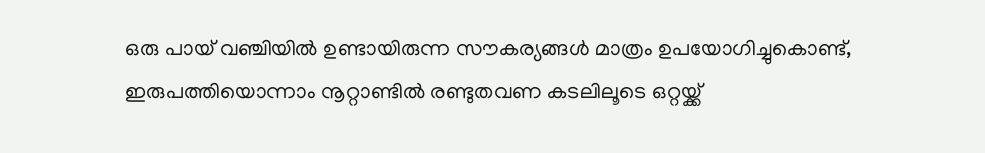ഒരു പായ് വഞ്ചിയിൽ ഉണ്ടായിരുന്ന സൗകര്യങ്ങൾ മാത്രം ഉപയോഗിച്ചുകൊണ്ട്, ഇരുപത്തിയൊന്നാം നൂറ്റാണ്ടിൽ രണ്ടുതവണ കടലിലൂടെ ഒറ്റയ്ക്ക്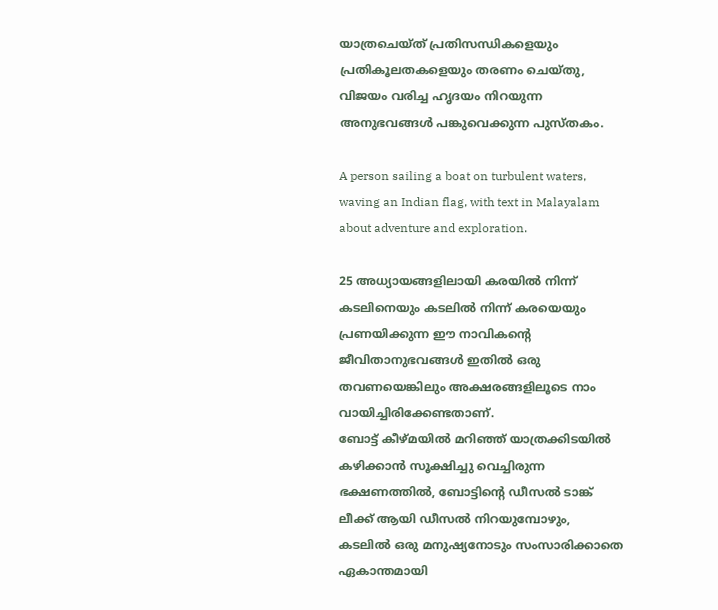യാത്രചെയ്ത് പ്രതിസന്ധികളെയും പ്രതികൂലതകളെയും തരണം ചെയ്തു, വിജയം വരിച്ച ഹൃദയം നിറയുന്ന അനുഭവങ്ങൾ പങ്കുവെക്കുന്ന പുസ്തകം.

A person sailing a boat on turbulent waters, waving an Indian flag, with text in Malayalam about adventure and exploration.

25 അധ്യായങ്ങളിലായി കരയിൽ നിന്ന് കടലിനെയും കടലിൽ നിന്ന് കരയെയും പ്രണയിക്കുന്ന ഈ നാവികന്റെ ജീവിതാനുഭവങ്ങൾ ഇതിൽ ഒരു തവണയെങ്കിലും അക്ഷരങ്ങളിലൂടെ നാം വായിച്ചിരിക്കേണ്ടതാണ്.
ബോട്ട് കീഴ്മയിൽ മറിഞ്ഞ് യാത്രക്കിടയിൽ കഴിക്കാൻ സൂക്ഷിച്ചു വെച്ചിരുന്ന ഭക്ഷണത്തിൽ, ബോട്ടിന്റെ ഡീസൽ ടാങ്ക് ലീക്ക് ആയി ഡീസൽ നിറയുമ്പോഴും, കടലിൽ ഒരു മനുഷ്യനോടും സംസാരിക്കാതെ ഏകാന്തമായി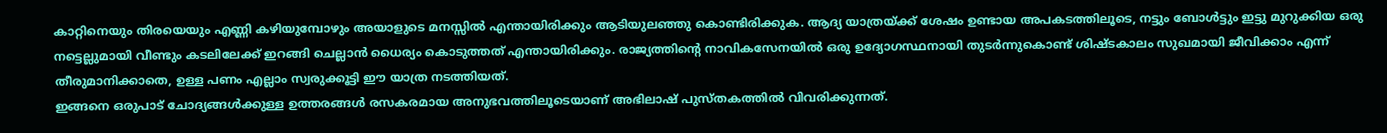കാറ്റിനെയും തിരയെയും എണ്ണി കഴിയുമ്പോഴും അയാളുടെ മനസ്സിൽ എന്തായിരിക്കും ആടിയുലഞ്ഞു കൊണ്ടിരിക്കുക. ആദ്യ യാത്രയ്ക്ക് ശേഷം ഉണ്ടായ അപകടത്തിലൂടെ, നട്ടും ബോൾട്ടും ഇട്ടു മുറുക്കിയ ഒരു നട്ടെല്ലുമായി വീണ്ടും കടലിലേക്ക് ഇറങ്ങി ചെല്ലാൻ ധൈര്യം കൊടുത്തത് എന്തായിരിക്കും. രാജ്യത്തിന്റെ നാവികസേനയിൽ ഒരു ഉദ്യോഗസ്ഥനായി തുടർന്നുകൊണ്ട് ശിഷ്ടകാലം സുഖമായി ജീവിക്കാം എന്ന് തീരുമാനിക്കാതെ, ഉള്ള പണം എല്ലാം സ്വരുക്കൂട്ടി ഈ യാത്ര നടത്തിയത്.
ഇങ്ങനെ ഒരുപാട് ചോദ്യങ്ങൾക്കുള്ള ഉത്തരങ്ങൾ രസകരമായ അനുഭവത്തിലൂടെയാണ് അഭിലാഷ് പുസ്തകത്തിൽ വിവരിക്കുന്നത്.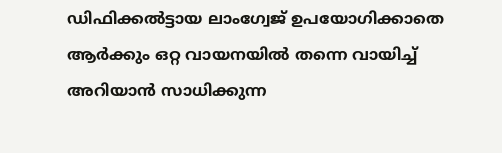ഡിഫിക്കൽട്ടായ ലാംഗ്വേജ് ഉപയോഗിക്കാതെ ആർക്കും ഒറ്റ വായനയിൽ തന്നെ വായിച്ച് അറിയാൻ സാധിക്കുന്ന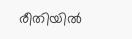രീതിയിൽ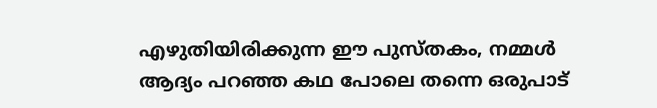എഴുതിയിരിക്കുന്ന ഈ പുസ്തകം, നമ്മൾ ആദ്യം പറഞ്ഞ കഥ പോലെ തന്നെ ഒരുപാട്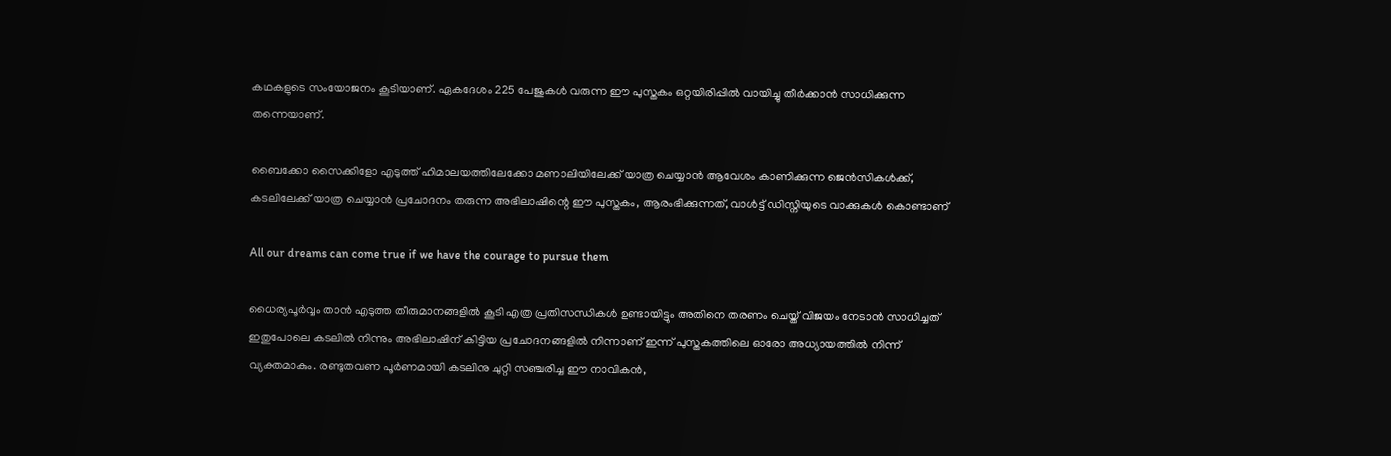കഥകളുടെ സംയോജനം കൂടിയാണ്. ഏകദേശം 225 പേജുകൾ വരുന്ന ഈ പുസ്തകം ഒറ്റയിരിപ്പിൽ വായിച്ചു തീർക്കാൻ സാധിക്കുന്ന തന്നെയാണ്.

ബൈക്കോ സൈക്കിളോ എടുത്ത് ഹിമാലയത്തിലേക്കോ മണാലിയിലേക്ക് യാത്ര ചെയ്യാൻ ആവേശം കാണിക്കുന്ന ജെൻസികൾക്ക്, കടലിലേക്ക് യാത്ര ചെയ്യാൻ പ്രചോദനം തരുന്ന അഭിലാഷിന്റെ ഈ പുസ്തകം, ആരംഭിക്കുന്നത്, വാൾട്ട് ഡിസ്നിയുടെ വാക്കുകൾ കൊണ്ടാണ്

All our dreams can come true if we have the courage to pursue them

ധൈര്യപൂർവ്വം താൻ എടുത്ത തീരുമാനങ്ങളിൽ കൂടി എത്ര പ്രതിസന്ധികൾ ഉണ്ടായിട്ടും അതിനെ തരണം ചെയ്ത് വിജയം നേടാൻ സാധിച്ചത് ഇതുപോലെ കടലിൽ നിന്നും അഭിലാഷിന് കിട്ടിയ പ്രചോദനങ്ങളിൽ നിന്നാണ് ഇന്ന് പുസ്തകത്തിലെ ഓരോ അധ്യായത്തിൽ നിന്ന് വ്യക്തമാകും. രണ്ടുതവണ പൂർണമായി കടലിനു ചുറ്റി സഞ്ചരിച്ച ഈ നാവികൻ,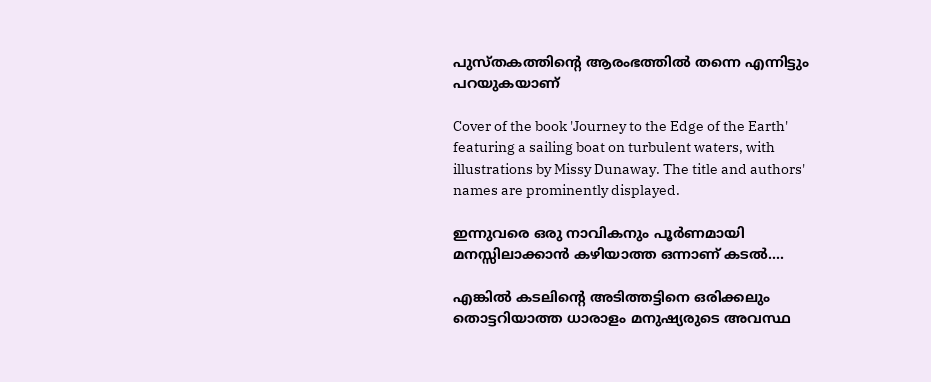പുസ്തകത്തിന്റെ ആരംഭത്തിൽ തന്നെ എന്നിട്ടും പറയുകയാണ്

Cover of the book 'Journey to the Edge of the Earth' featuring a sailing boat on turbulent waters, with illustrations by Missy Dunaway. The title and authors' names are prominently displayed.

ഇന്നുവരെ ഒരു നാവികനും പൂർണമായി മനസ്സിലാക്കാൻ കഴിയാത്ത ഒന്നാണ് കടൽ….

എങ്കിൽ കടലിന്റെ അടിത്തട്ടിനെ ഒരിക്കലും തൊട്ടറിയാത്ത ധാരാളം മനുഷ്യരുടെ അവസ്ഥ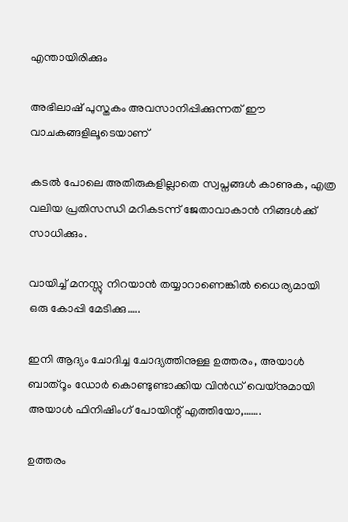എന്തായിരിക്കും

അഭിലാഷ് പുസ്തകം അവസാനിപ്പിക്കുന്നത് ഈ വാചകങ്ങളിലൂടെയാണ്

കടൽ പോലെ അതിരുകളില്ലാതെ സ്വപ്നങ്ങൾ കാണുക, എത്ര വലിയ പ്രതിസന്ധി മറികടന്ന് ജേതാവാകാൻ നിങ്ങൾക്ക് സാധിക്കും.

വായിച്ച് മനസ്സു നിറയാൻ തയ്യാറാണെങ്കിൽ ധൈര്യമായി ഒരു കോപ്പി മേടിക്കു…..

ഇനി ആദ്യം ചോദിച്ച ചോദ്യത്തിനുള്ള ഉത്തരം, അയാൾ ബാത്റൂം ഡോർ കൊണ്ടുണ്ടാക്കിയ വിൻഡ് വെയ്നുമായി അയാൾ ഫിനിഷിംഗ് പോയിന്റ് എത്തിയോ,…….

ഉത്തരം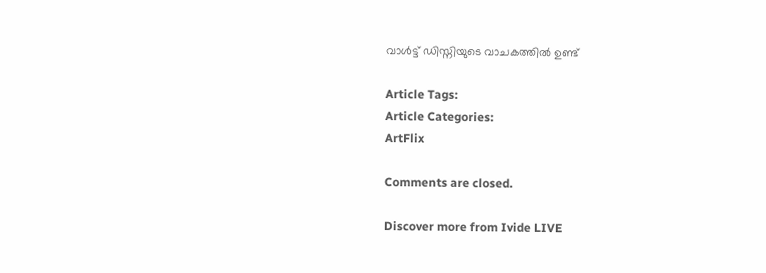വാൾട്ട് ഡിസ്നിയുടെ വാചകത്തിൽ ഉണ്ട്

Article Tags:
Article Categories:
ArtFlix

Comments are closed.

Discover more from Ivide LIVE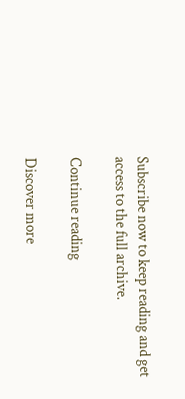Subscribe now to keep reading and get access to the full archive.

Continue reading

Discover more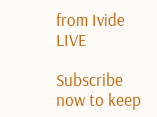from Ivide LIVE

Subscribe now to keep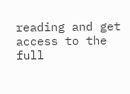reading and get access to the full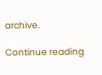archive.

Continue reading